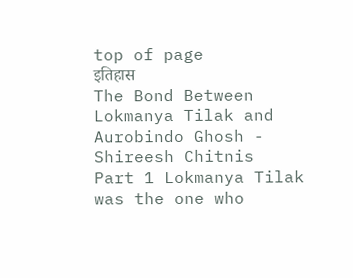top of page
इतिहास
The Bond Between Lokmanya Tilak and Aurobindo Ghosh - Shireesh Chitnis
Part 1 Lokmanya Tilak was the one who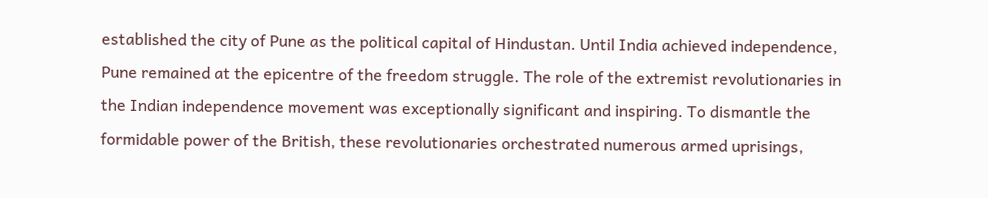established the city of Pune as the political capital of Hindustan. Until India achieved independence, Pune remained at the epicentre of the freedom struggle. The role of the extremist revolutionaries in the Indian independence movement was exceptionally significant and inspiring. To dismantle the formidable power of the British, these revolutionaries orchestrated numerous armed uprisings,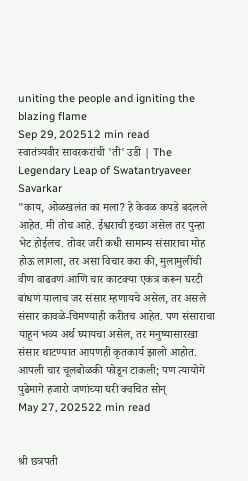uniting the people and igniting the blazing flame
Sep 29, 202512 min read
स्वातंत्र्यवीर सावरकरांची 'ती' उडी | The Legendary Leap of Swatantryaveer Savarkar
"काय, ओळखलंत का मला? हे केवळ कपडे बदलले आहेत. मी तोच आहे. ईश्वराची इच्छा असेल तर पुन्हा भेट होईलच. तोवर जरी कधी सामान्य संसाराचा मोह होऊ लागला, तर असा विचार करा की, मुलामुलींची वीण वाढवणं आणि चार काटक्या एकत्र करून घरटी बांधणं यालाच जर संसार म्हणायचे असेल, तर असले संसार कावळे-चिमण्याही करीतच आहेत. पण संसाराचा याहून भव्य अर्थ घ्यायचा असेल, तर मनुष्यासारखा संसार थाटण्यात आपणही कृतकार्य झालो आहोत. आपली चार चूलबोळकी फोडून टाकली; पण त्यायोगे पुढेमागे हजारो जणांच्या घरी क्वचित सोन्
May 27, 202522 min read


श्री छत्रपती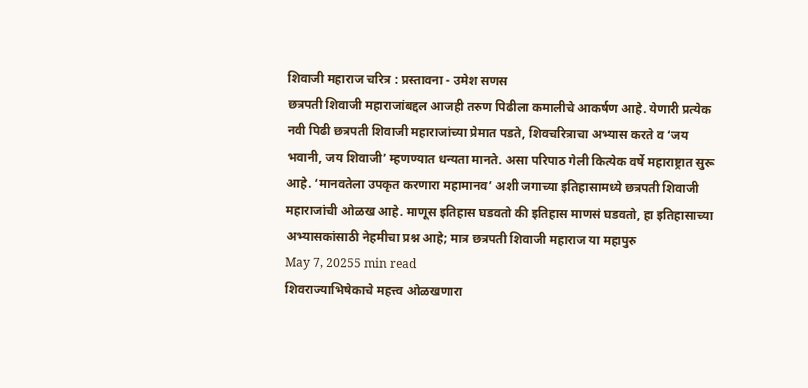शिवाजी महाराज चरित्र : प्रस्तावना - उमेश सणस
छत्रपती शिवाजी महाराजांबद्दल आजही तरुण पिढीला कमालीचे आकर्षण आहे. येणारी प्रत्येक नवी पिढी छत्रपती शिवाजी महाराजांच्या प्रेमात पडते, शिवचरित्राचा अभ्यास करते व ‘जय भवानी, जय शिवाजी’ म्हणण्यात धन्यता मानते. असा परिपाठ गेली कित्येक वर्षे महाराष्ट्रात सुरू आहे. ‘मानवतेला उपकृत करणारा महामानव’ अशी जगाच्या इतिहासामध्ये छत्रपती शिवाजी महाराजांची ओळख आहे. माणूस इतिहास घडवतो की इतिहास माणसं घडवतो, हा इतिहासाच्या अभ्यासकांसाठी नेहमीचा प्रश्न आहे; मात्र छत्रपती शिवाजी महाराज या महापुरु
May 7, 20255 min read
शिवराज्याभिषेकाचे महत्त्व ओळखणारा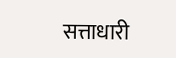सत्ताधारी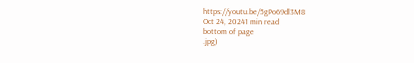https://youtu.be/5gPo69dl3M8
Oct 24, 20241 min read
bottom of page
.jpg)